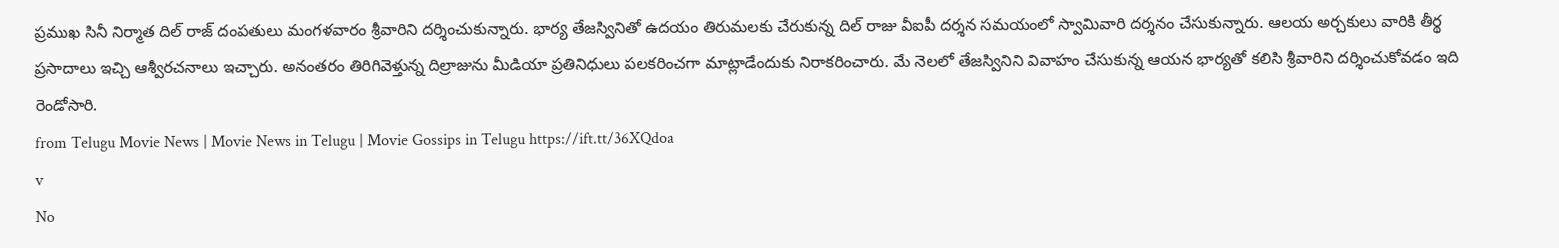ప్రముఖ సినీ నిర్మాత దిల్ రాజ్ దంపతులు మంగళవారం శ్రీవారిని దర్శించుకున్నారు. భార్య తేజస్వినితో ఉదయం తిరుమలకు చేరుకున్న దిల్ రాజు వీఐపీ దర్శన సమయంలో స్వామివారి దర్శనం చేసుకున్నారు. ఆలయ అర్చకులు వారికి తీర్థ ప్రసాదాలు ఇచ్చి ఆశ్వీరచనాలు ఇచ్చారు. అనంతరం తిరిగివెళ్తున్న దిల్రాజును మీడియా ప్రతినిధులు పలకరించగా మాట్లాడేందుకు నిరాకరించారు. మే నెలలో తేజస్వినిని వివాహం చేసుకున్న ఆయన భార్యతో కలిసి శ్రీవారిని దర్శించుకోవడం ఇది రెండోసారి.
from Telugu Movie News | Movie News in Telugu | Movie Gossips in Telugu https://ift.tt/36XQdoa
v
No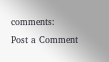comments:
Post a Comment